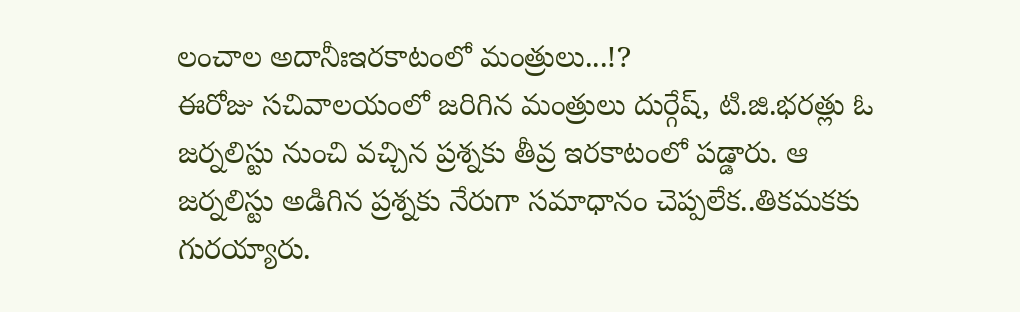లంచాల అదానీఃఇరకాటంలో మంత్రులు...!?
ఈరోజు సచివాలయంలో జరిగిన మంత్రులు దుర్గేష్, టి.జి.భరత్లు ఓ జర్నలిస్టు నుంచి వచ్చిన ప్రశ్నకు తీవ్ర ఇరకాటంలో పడ్డారు. ఆ జర్నలిస్టు అడిగిన ప్రశ్నకు నేరుగా సమాధానం చెప్పలేక..తికమకకు గురయ్యారు.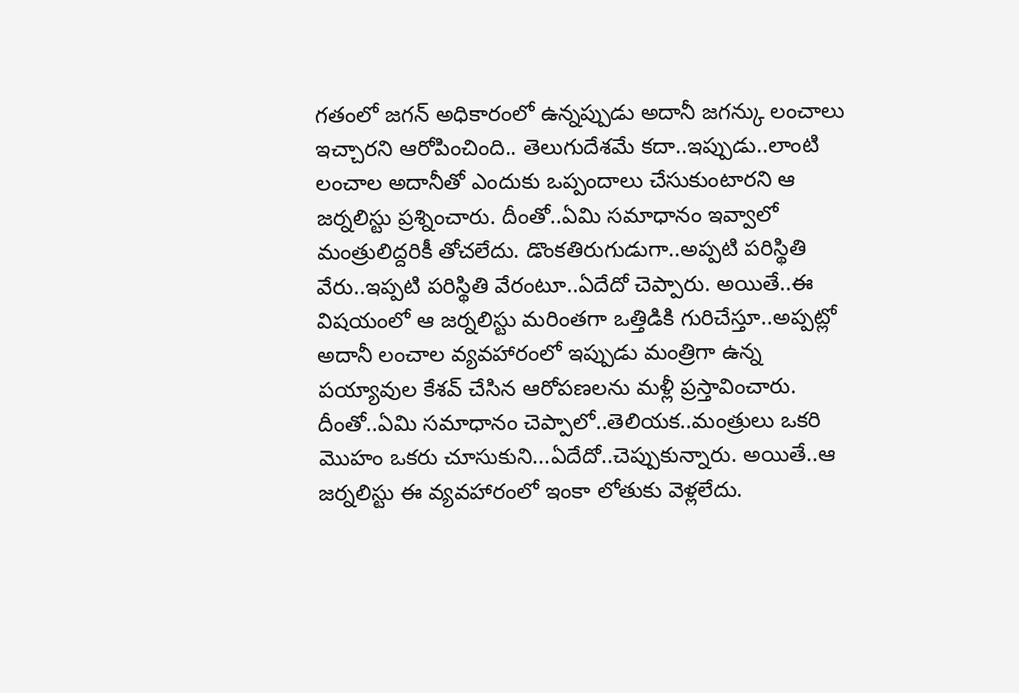గతంలో జగన్ అధికారంలో ఉన్నప్పుడు అదానీ జగన్కు లంచాలు ఇచ్చారని ఆరోపించింది.. తెలుగుదేశమే కదా..ఇప్పుడు..లాంటి లంచాల అదానీతో ఎందుకు ఒప్పందాలు చేసుకుంటారని ఆ జర్నలిస్టు ప్రశ్నించారు. దీంతో..ఏమి సమాధానం ఇవ్వాలో మంత్రులిద్దరికీ తోచలేదు. డొంకతిరుగుడుగా..అప్పటి పరిస్థితి వేరు..ఇప్పటి పరిస్థితి వేరంటూ..ఏదేదో చెప్పారు. అయితే..ఈ విషయంలో ఆ జర్నలిస్టు మరింతగా ఒత్తిడికి గురిచేస్తూ..అప్పట్లో అదానీ లంచాల వ్యవహారంలో ఇప్పుడు మంత్రిగా ఉన్న పయ్యావుల కేశవ్ చేసిన ఆరోపణలను మళ్లీ ప్రస్తావించారు. దీంతో..ఏమి సమాధానం చెప్పాలో..తెలియక..మంత్రులు ఒకరి మొహం ఒకరు చూసుకుని...ఏదేదో..చెప్పుకున్నారు. అయితే..ఆ జర్నలిస్టు ఈ వ్యవహారంలో ఇంకా లోతుకు వెళ్లలేదు.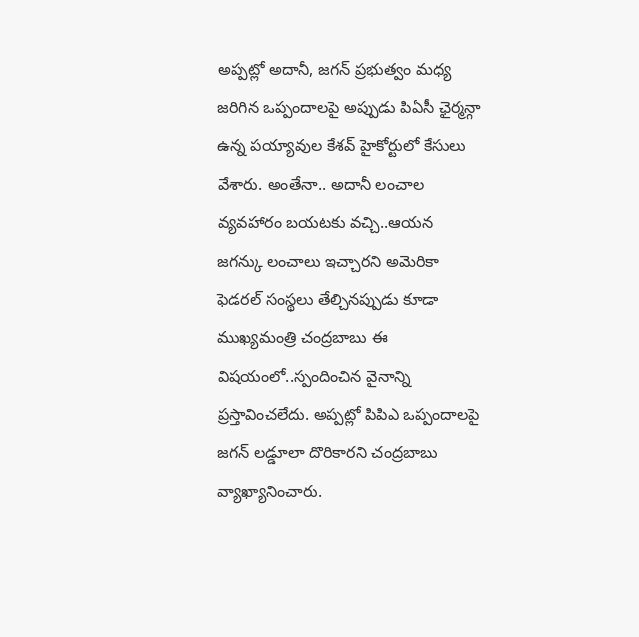అప్పట్లో అదానీ, జగన్ ప్రభుత్వం మధ్య జరిగిన ఒప్పందాలపై అప్పుడు పిఏసీ ఛైర్మన్గా ఉన్న పయ్యావుల కేశవ్ హైకోర్టులో కేసులు వేశారు. అంతేనా.. అదానీ లంచాల వ్యవహారం బయటకు వచ్చి..ఆయన జగన్కు లంచాలు ఇచ్చారని అమెరికా ఫెడరల్ సంస్థలు తేల్చినప్పుడు కూడా ముఖ్యమంత్రి చంద్రబాబు ఈ విషయంలో..స్పందించిన వైనాన్ని ప్రస్తావించలేదు. అప్పట్లో పిపిఎ ఒప్పందాలపై జగన్ లడ్డూలా దొరికారని చంద్రబాబు వ్యాఖ్యానించారు.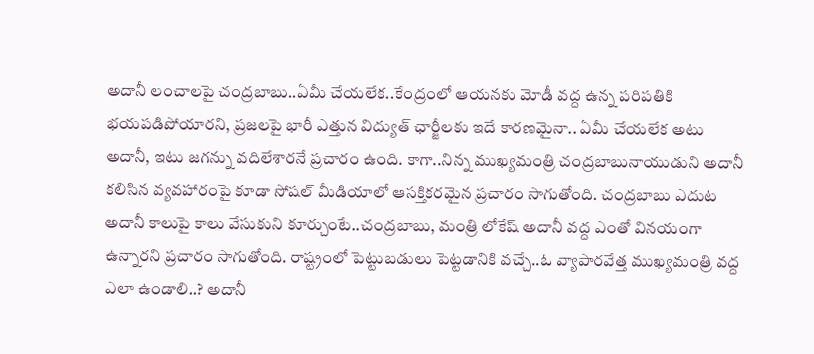అదానీ లంచాలపై చంద్రబాబు..ఏమీ చేయలేక..కేంద్రంలో ఆయనకు మోడీ వద్ద ఉన్న పరిపతికి భయపడిపోయారని, ప్రజలపై భారీ ఎత్తున విద్యుత్ ఛార్జీలకు ఇదే కారణమైనా.. ఏమీ చేయలేక అటు అదానీ, ఇటు జగన్ను వదిలేశారనే ప్రచారం ఉంది. కాగా..నిన్న ముఖ్యమంత్రి చంద్రబాబునాయుడుని అదానీ కలిసిన వ్యవహారంపై కూడా సోషల్ మీడియాలో ఆసక్తికరమైన ప్రచారం సాగుతోంది. చంద్రబాబు ఎదుట అదానీ కాలుపై కాలు వేసుకుని కూర్చుంటే..చంద్రబాబు, మంత్రి లోకేష్ అదానీ వద్ద ఎంతో వినయంగా ఉన్నారని ప్రచారం సాగుతోంది. రాష్ట్రంలో పెట్టుబడులు పెట్టడానికి వచ్చే..ఓ వ్యాపారవేత్త ముఖ్యమంత్రి వద్ద ఎలా ఉండాలి..? అదానీ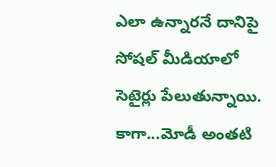ఎలా ఉన్నారనే దానిపై సోషల్ మీడియాలో సెటైర్లు పేలుతున్నాయి. కాగా...మోడీ అంతటి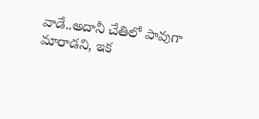వాడే..అదానీ చేతిలో పావుగా మారాడని, ఇక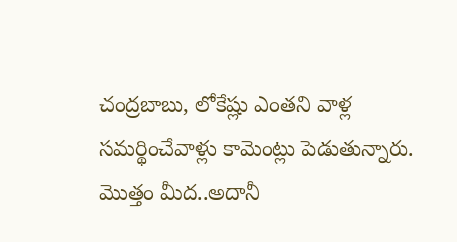చంద్రబాబు, లోకేష్లు ఎంతని వాళ్ల సమర్థించేవాళ్లు కామెంట్లు పెడుతున్నారు. మొత్తం మీద..అదానీ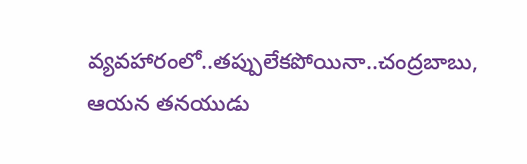వ్యవహారంలో..తప్పులేకపోయినా..చంద్రబాబు, ఆయన తనయుడు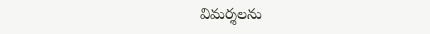విమర్శలను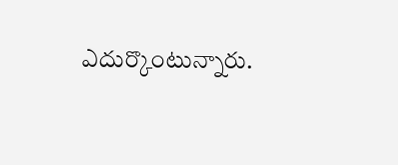ఎదుర్కొంటున్నారు.